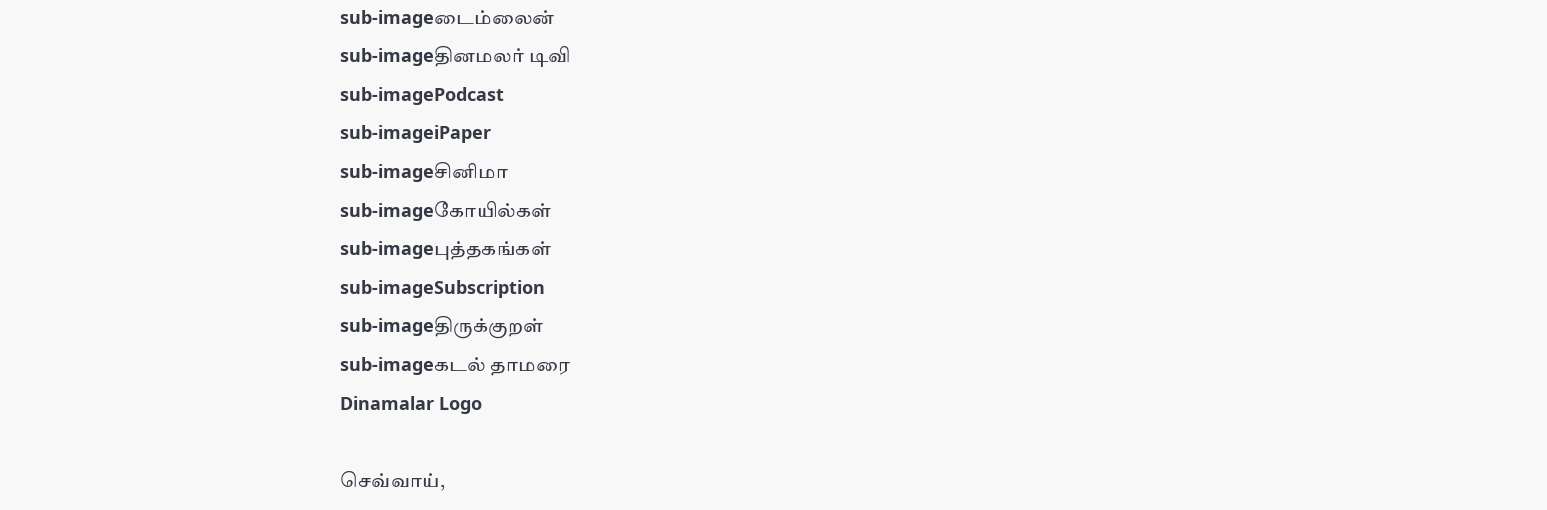sub-imageடைம்லைன்
sub-imageதினமலர் டிவி
sub-imagePodcast
sub-imageiPaper
sub-imageசினிமா
sub-imageகோயில்கள்
sub-imageபுத்தகங்கள்
sub-imageSubscription
sub-imageதிருக்குறள்
sub-imageகடல் தாமரை
Dinamalar Logo

செவ்வாய்,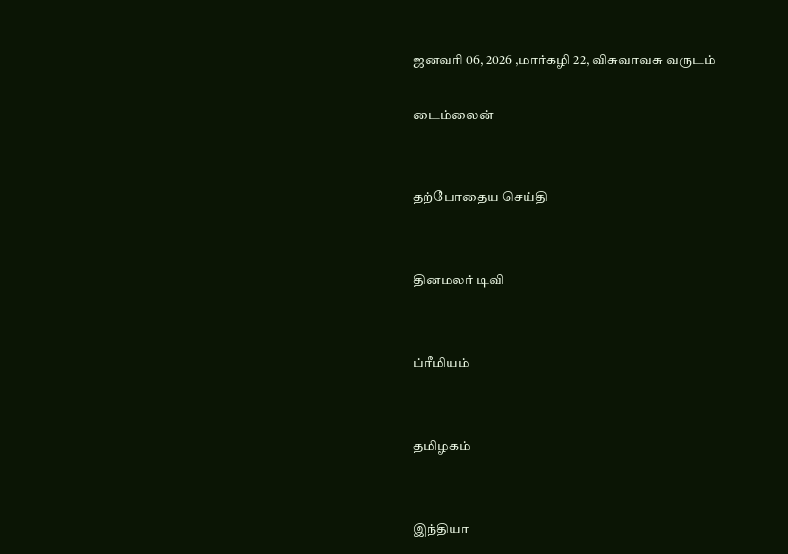ஜனவரி 06, 2026 ,மார்கழி 22, விசுவாவசு வருடம்

டைம்லைன்


தற்போதைய செய்தி


தினமலர் டிவி


ப்ரீமியம்


தமிழகம்


இந்தியா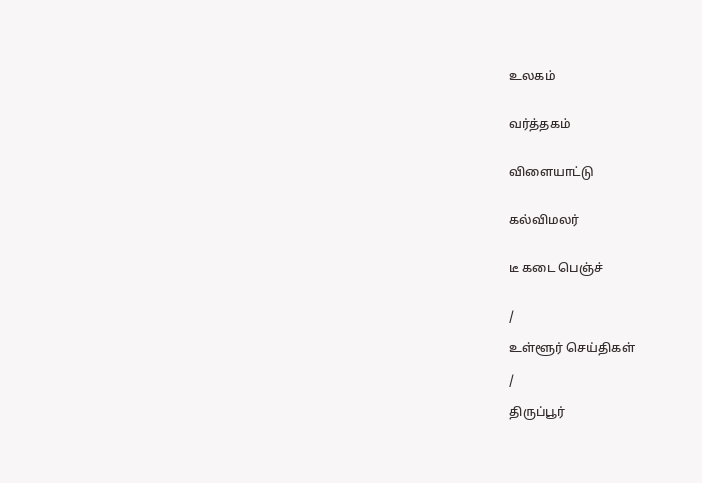உலகம்


வர்த்தகம்


விளையாட்டு


கல்விமலர்


டீ கடை பெஞ்ச்


/

உள்ளூர் செய்திகள்

/

திருப்பூர்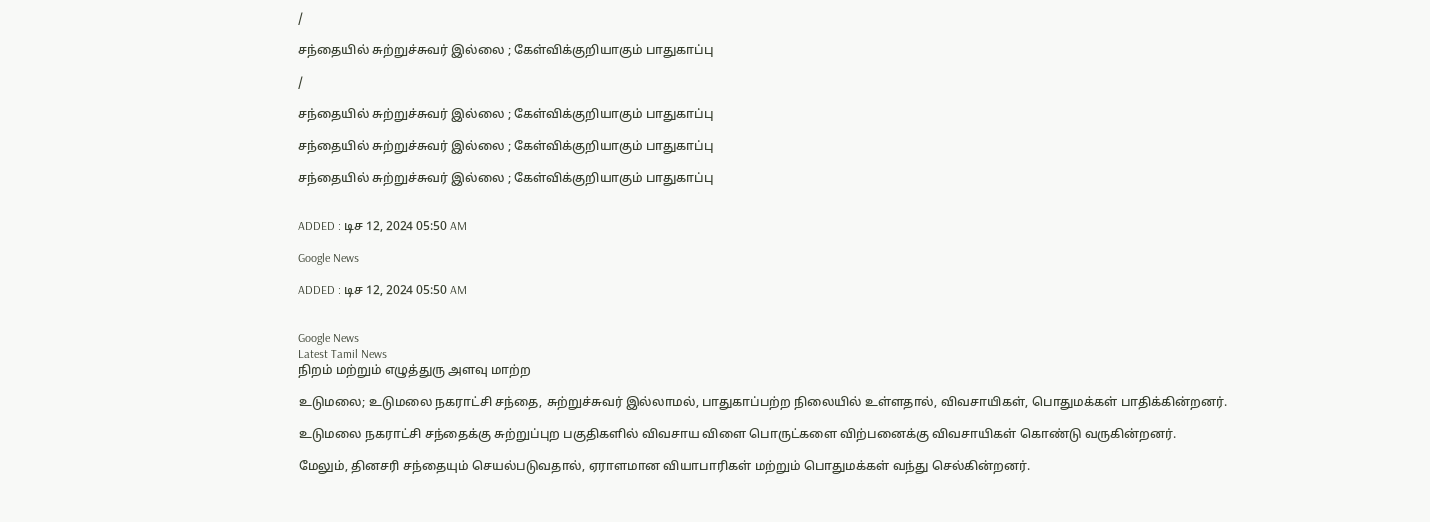/

சந்தையில் சுற்றுச்சுவர் இல்லை ; கேள்விக்குறியாகும் பாதுகாப்பு

/

சந்தையில் சுற்றுச்சுவர் இல்லை ; கேள்விக்குறியாகும் பாதுகாப்பு

சந்தையில் சுற்றுச்சுவர் இல்லை ; கேள்விக்குறியாகும் பாதுகாப்பு

சந்தையில் சுற்றுச்சுவர் இல்லை ; கேள்விக்குறியாகும் பாதுகாப்பு


ADDED : டிச 12, 2024 05:50 AM

Google News

ADDED : டிச 12, 2024 05:50 AM


Google News
Latest Tamil News
நிறம் மற்றும் எழுத்துரு அளவு மாற்ற

உடுமலை; உடுமலை நகராட்சி சந்தை, சுற்றுச்சுவர் இல்லாமல், பாதுகாப்பற்ற நிலையில் உள்ளதால், விவசாயிகள், பொதுமக்கள் பாதிக்கின்றனர்.

உடுமலை நகராட்சி சந்தைக்கு சுற்றுப்புற பகுதிகளில் விவசாய விளை பொருட்களை விற்பனைக்கு விவசாயிகள் கொண்டு வருகின்றனர்.

மேலும், தினசரி சந்தையும் செயல்படுவதால், ஏராளமான வியாபாரிகள் மற்றும் பொதுமக்கள் வந்து செல்கின்றனர்.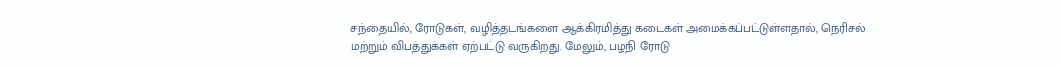சந்தையில், ரோடுகள், வழித்தடங்களை ஆக்கிரமித்து கடைகள் அமைக்கப்பட்டுள்ளதால், நெரிசல் மற்றும் விபத்துக்கள் ஏற்பட்டு வருகிறது. மேலும், பழநி ரோடு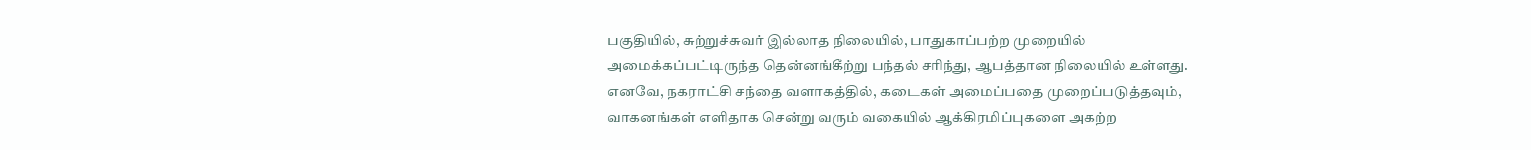பகுதியில், சுற்றுச்சுவர் இல்லாத நிலையில், பாதுகாப்பற்ற முறையில் அமைக்கப்பட்டிருந்த தென்னங்கீற்று பந்தல் சரிந்து, ஆபத்தான நிலையில் உள்ளது. எனவே, நகராட்சி சந்தை வளாகத்தில், கடைகள் அமைப்பதை முறைப்படுத்தவும், வாகனங்கள் எளிதாக சென்று வரும் வகையில் ஆக்கிரமிப்புகளை அகற்ற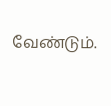வேண்டும்.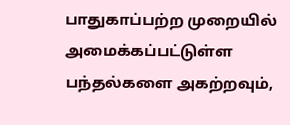பாதுகாப்பற்ற முறையில் அமைக்கப்பட்டுள்ள பந்தல்களை அகற்றவும்,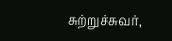சுற்றுச்சுவர்,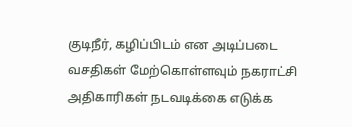குடிநீர், கழிப்பிடம் என அடிப்படை வசதிகள் மேற்கொள்ளவும் நகராட்சி அதிகாரிகள் நடவடிக்கை எடுக்க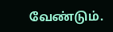வேண்டும்.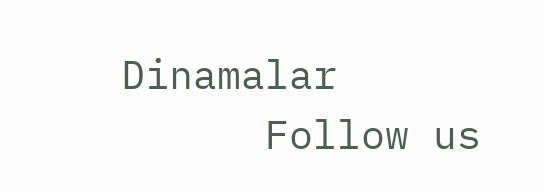Dinamalar
      Follow us